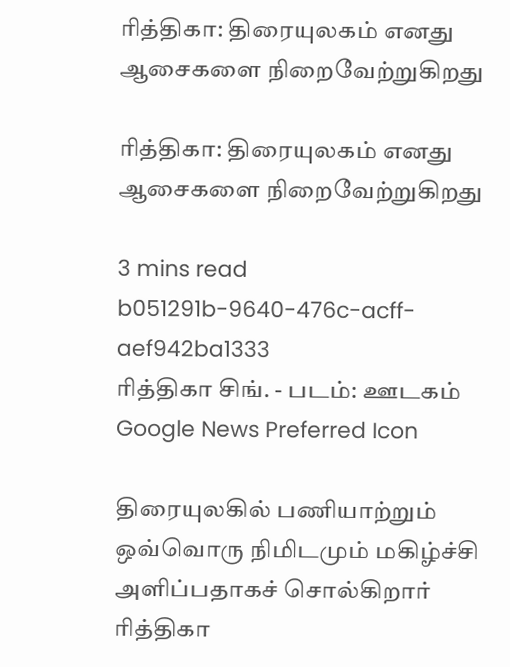ரித்திகா: திரையுலகம் எனது ஆசைகளை நிறைவேற்றுகிறது

ரித்திகா: திரையுலகம் எனது ஆசைகளை நிறைவேற்றுகிறது

3 mins read
b051291b-9640-476c-acff-aef942ba1333
ரித்திகா சிங். - படம்: ஊடகம்
Google News Preferred Icon

திரையுலகில் பணியாற்றும் ஒவ்வொரு நிமிடமும் மகிழ்ச்சி அளிப்பதாகச் சொல்கிறார் ரித்திகா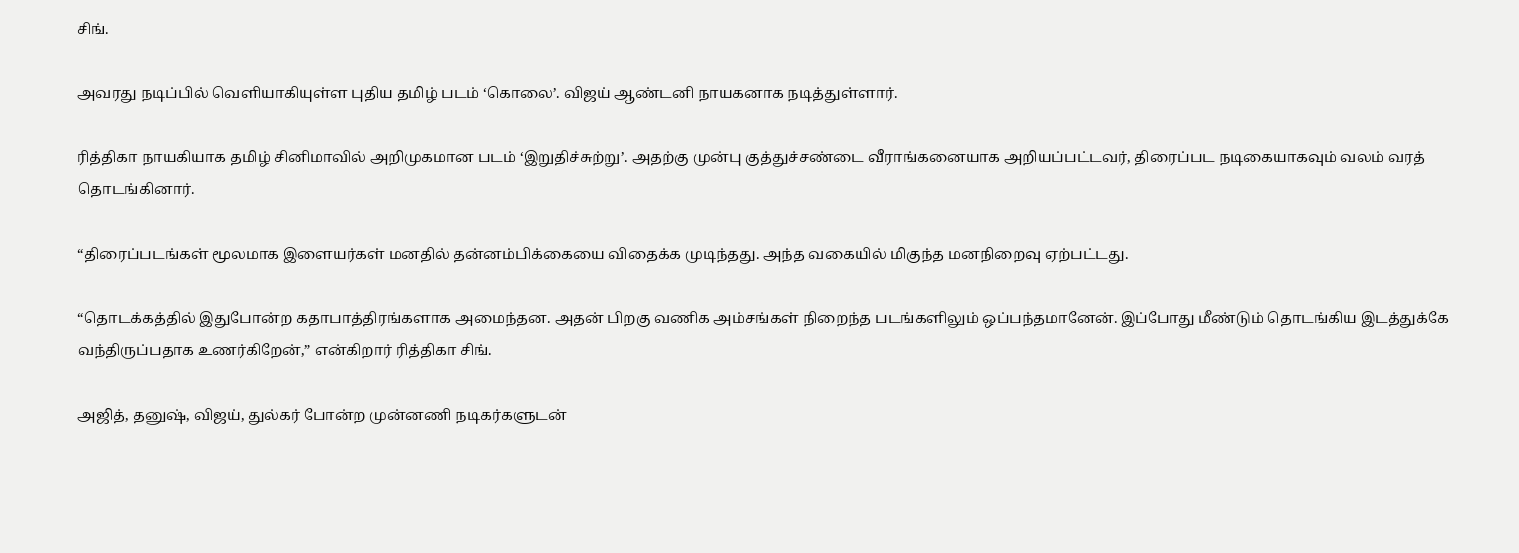சிங்.

அவரது நடிப்பில் வெளியாகியுள்ள புதிய தமிழ் படம் ‘கொலை’. விஜய் ஆண்டனி நாயகனாக நடித்துள்ளார்.

ரித்திகா நாயகியாக தமிழ் சினிமாவில் அறிமுகமான படம் ‘இறுதிச்சுற்று’. அதற்கு முன்பு குத்துச்சண்டை வீராங்கனையாக அறியப்பட்டவர், திரைப்பட நடிகையாகவும் வலம் வரத் தொடங்கினார்.

“திரைப்படங்கள் மூலமாக இளையர்கள் மனதில் தன்னம்பிக்கையை விதைக்க முடிந்தது. அந்த வகையில் மிகுந்த மனநிறைவு ஏற்பட்டது.

“தொடக்கத்தில் இதுபோன்ற கதாபாத்திரங்களாக அமைந்தன. அதன் பிறகு வணிக அம்சங்கள் நிறைந்த படங்களிலும் ஒப்பந்தமானேன். இப்போது மீண்டும் தொடங்கிய இடத்துக்கே வந்திருப்பதாக உணர்கிறேன்,” என்கிறார் ரித்திகா சிங்.

அஜித், தனுஷ், விஜய், துல்கர் போன்ற முன்னணி நடிகர்களுடன்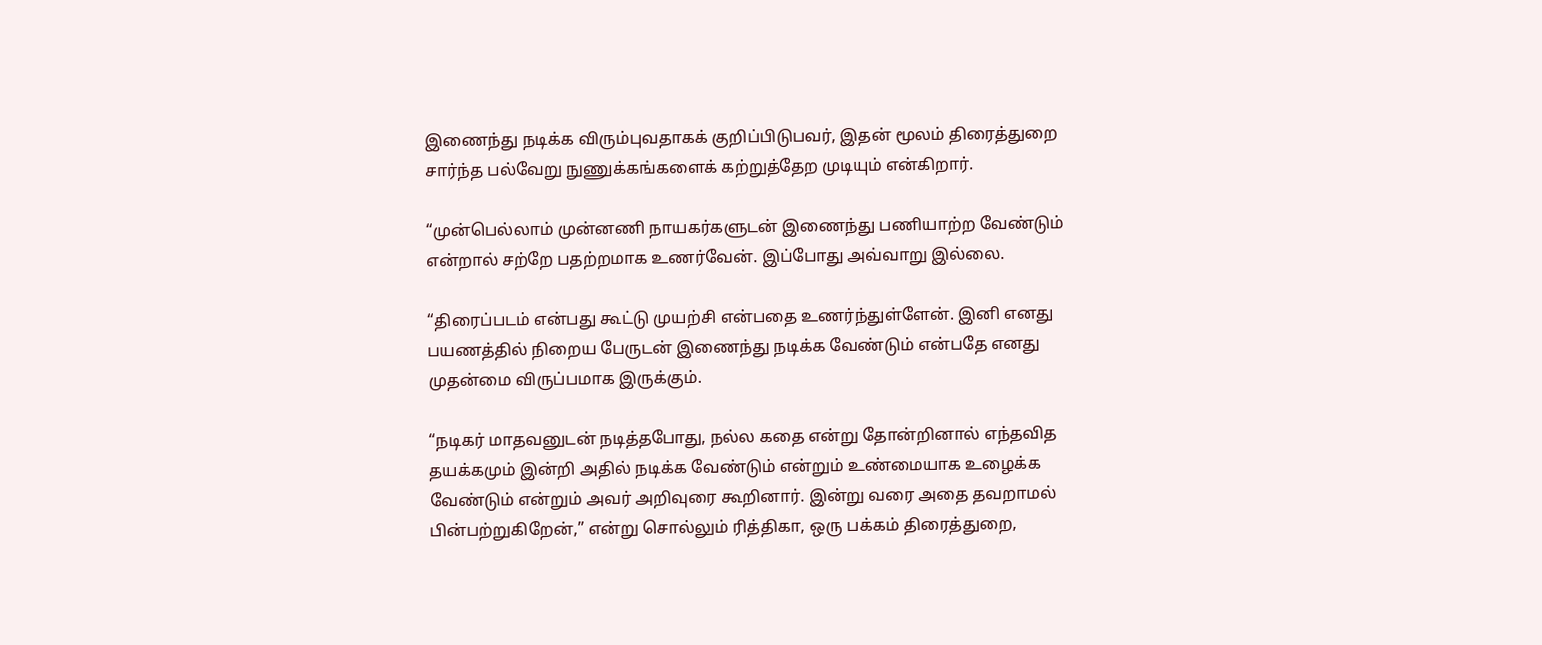இணைந்து நடிக்க விரும்புவதாகக் குறிப்பிடுபவர், இதன் மூலம் திரைத்துறை சார்ந்த பல்வேறு நுணுக்கங்களைக் கற்றுத்தேற முடியும் என்கிறார்.

“முன்பெல்லாம் முன்னணி நாயகர்களுடன் இணைந்து பணியாற்ற வேண்டும் என்றால் சற்றே பதற்றமாக உணர்வேன். இப்போது அவ்வாறு இல்லை.

“திரைப்படம் என்பது கூட்டு முயற்சி என்பதை உணர்ந்துள்ளேன். இனி எனது பயணத்தில் நிறைய பேருடன் இணைந்து நடிக்க வேண்டும் என்பதே எனது முதன்மை விருப்பமாக இருக்கும்.

“நடிகர் மாதவனுடன் நடித்தபோது, நல்ல கதை என்று தோன்றினால் எந்தவித தயக்கமும் இன்றி அதில் நடிக்க வேண்டும் என்றும் உண்மையாக உழைக்க வேண்டும் என்றும் அவர் அறிவுரை கூறினார். இன்று வரை அதை தவறாமல் பின்பற்றுகிறேன்,” என்று சொல்லும் ரித்திகா, ஒரு பக்கம் திரைத்துறை,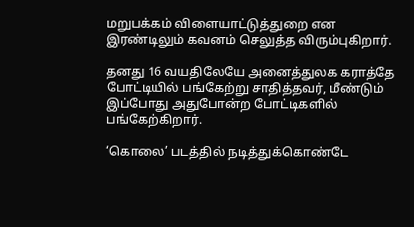மறுபக்கம் விளையாட்டுத்துறை என இரண்டிலும் கவனம் செலுத்த விரும்புகிறார்.

தனது 16 வயதிலேயே அனைத்துலக கராத்தே போட்டியில் பங்கேற்று சாதித்தவர், மீண்டும் இப்போது அதுபோன்ற போட்டிகளில் பங்கேற்கிறார்.

‘கொலை’ படத்தில் நடித்துக்கொண்டே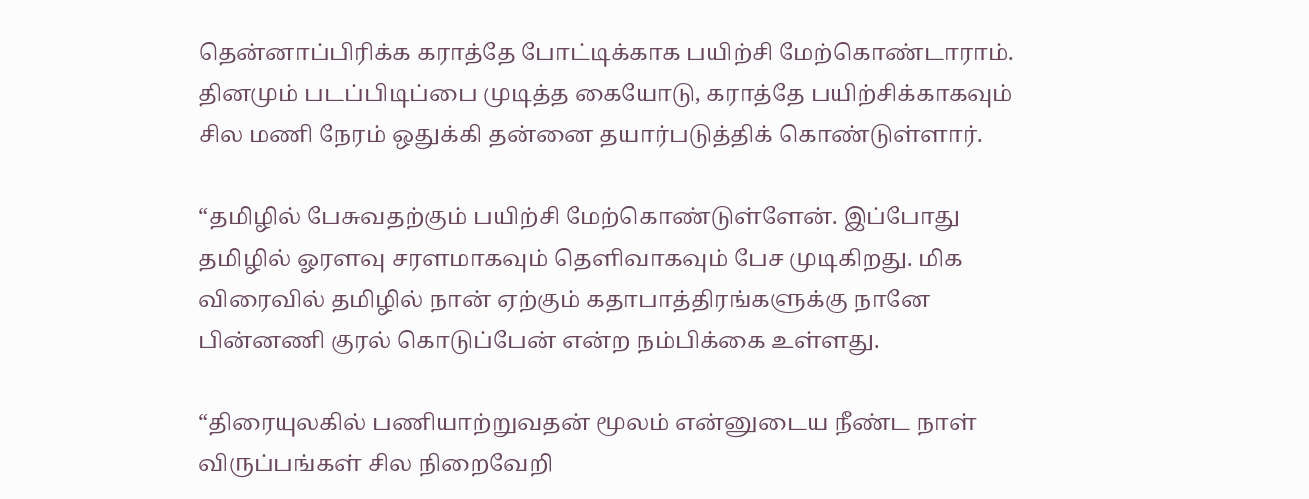தென்னாப்பிரிக்க கராத்தே போட்டிக்காக பயிற்சி மேற்கொண்டாராம். தினமும் படப்பிடிப்பை முடித்த கையோடு, கராத்தே பயிற்சிக்காகவும் சில மணி நேரம் ஒதுக்கி தன்னை தயார்படுத்திக் கொண்டுள்ளார்.

“தமிழில் பேசுவதற்கும் பயிற்சி மேற்கொண்டுள்ளேன். இப்போது தமிழில் ஓரளவு சரளமாகவும் தெளிவாகவும் பேச முடிகிறது. மிக விரைவில் தமிழில் நான் ஏற்கும் கதாபாத்திரங்களுக்கு நானே பின்னணி குரல் கொடுப்பேன் என்ற நம்பிக்கை உள்ளது.

“திரையுலகில் பணியாற்றுவதன் மூலம் என்னுடைய நீண்ட நாள் விருப்பங்கள் சில நிறைவேறி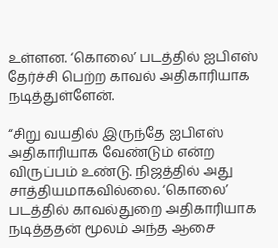உள்ளன. ‘கொலை’ படத்தில் ஐபிஎஸ் தேர்ச்சி பெற்ற காவல் அதிகாரியாக நடித்துள்ளேன்.

“சிறு வயதில் இருந்தே ஐபிஎஸ் அதிகாரியாக வேண்டும் என்ற விருப்பம் உண்டு. நிஜத்தில் அது சாத்தியமாகவில்லை. ‘கொலை’ படத்தில் காவல்துறை அதிகாரியாக நடித்ததன் மூலம் அந்த ஆசை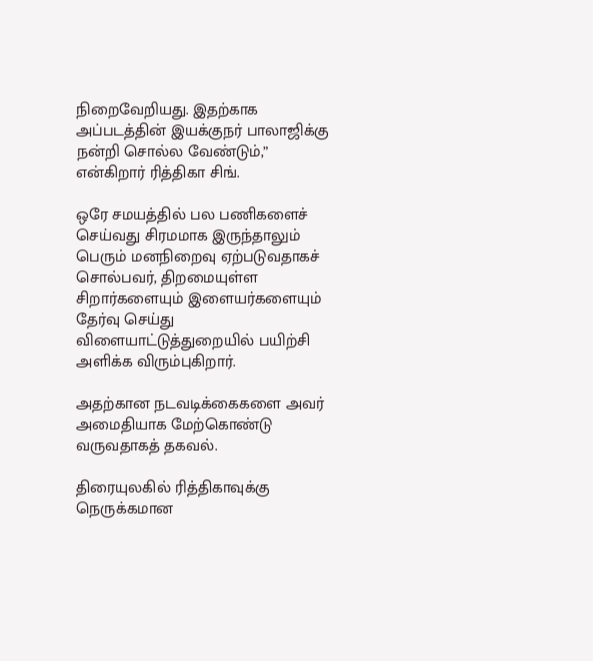நிறைவேறியது. இதற்காக அப்படத்தின் இயக்குநர் பாலாஜிக்கு நன்றி சொல்ல வேண்டும்,” என்கிறார் ரித்திகா சிங்.

ஒரே சமயத்தில் பல பணிகளைச் செய்வது சிரமமாக இருந்தாலும் பெரும் மனநிறைவு ஏற்படுவதாகச் சொல்பவர், திறமையுள்ள சிறார்களையும் இளையர்களையும் தேர்வு செய்து விளையாட்டுத்துறையில் பயிற்சி அளிக்க விரும்புகிறார்.

அதற்கான நடவடிக்கைகளை அவர் அமைதியாக மேற்கொண்டு வருவதாகத் தகவல்.

திரையுலகில் ரித்திகாவுக்கு நெருக்கமான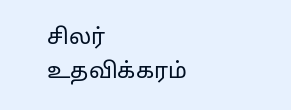சிலர் உதவிக்கரம்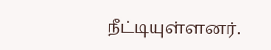நீட்டியுள்ளனர்.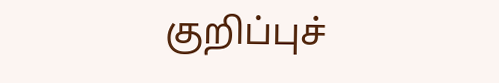குறிப்புச்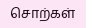சொற்கள்